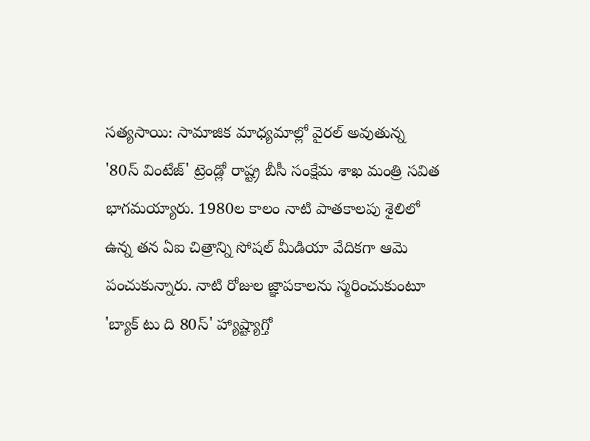సత్యసాయి: సామాజిక మాధ్యమాల్లో వైరల్ అవుతున్న '80స్ వింటేజ్' ట్రెండ్లో రాష్ట్ర బీసీ సంక్షేమ శాఖ మంత్రి సవిత భాగమయ్యారు. 1980ల కాలం నాటి పాతకాలపు శైలిలో ఉన్న తన ఏఐ చిత్రాన్ని సోషల్ మీడియా వేదికగా ఆమె పంచుకున్నారు. నాటి రోజుల జ్ఞాపకాలను స్మరించుకుంటూ 'బ్యాక్ టు ది 80స్' హ్యాష్ట్యాగ్తో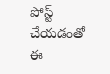పోస్ట్ చేయడంతో ఈ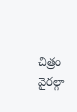చిత్రం వైరల్గా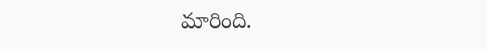మారింది.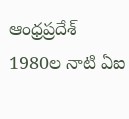ఆంధ్రప్రదేశ్
1980ల నాటి ఏఐ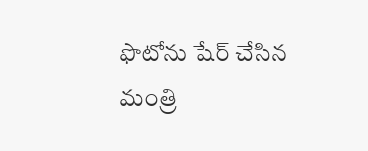ఫొటోను షేర్ చేసిన మంత్రి